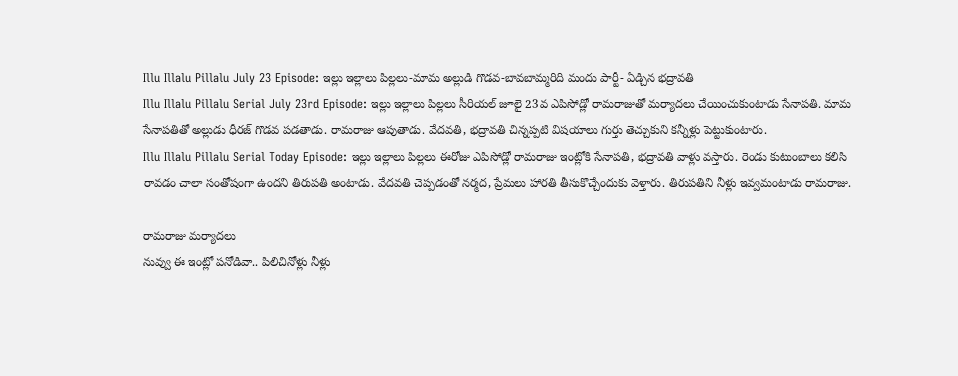Illu Illalu Pillalu July 23 Episode: ఇల్లు ఇల్లాలు పిల్లలు-మామ అల్లుడి గొడవ-బావబామ్మరిది మందు పార్టీ- ఏడ్చిన భద్రావతి
Illu Illalu Pillalu Serial July 23rd Episode: ఇల్లు ఇల్లాలు పిల్లలు సీరియల్ జూలై 23వ ఎపిసోడ్లో రామరాజుతో మర్యాదలు చేయించుకుంటాడు సేనాపతి. మామ సేనాపతితో అల్లుడు ధీరజ్ గొడవ పడతాడు. రామరాజు ఆపుతాడు. వేదవతి, భద్రావతి చిన్నప్పటి విషయాలు గుర్తు తెచ్చుకుని కన్నీళ్లు పెట్టుకుంటారు.
Illu Illalu Pillalu Serial Today Episode: ఇల్లు ఇల్లాలు పిల్లలు ఈరోజు ఎపిసోడ్లో రామరాజు ఇంట్లోకి సేనాపతి, భద్రావతి వాళ్లు వస్తారు. రెండు కుటుంబాలు కలిసి రావడం చాలా సంతోషంగా ఉందని తిరుపతి అంటాడు. వేదవతి చెప్పడంతో నర్మద, ప్రేమలు హారతి తీసుకొచ్చేందుకు వెళ్తారు. తిరుపతిని నీళ్లు ఇవ్వమంటాడు రామరాజు.

రామరాజు మర్యాదలు
నువ్వు ఈ ఇంట్లో పనోడివా.. పిలిచినోళ్లు నీళ్లు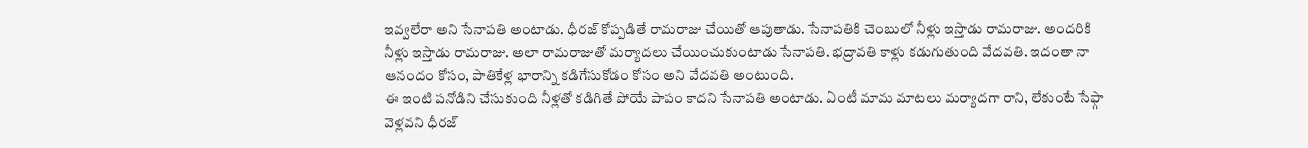ఇవ్వలేరా అని సేనాపతి అంటాడు. ధీరజ్ కోప్పడితే రామరాజు చేయితో ఆపుతాడు. సేనాపతికి చెంబులో నీళ్లు ఇస్తాడు రామరాజు. అందరికి నీళ్లు ఇస్తాడు రామరాజు. అలా రామరాజుతో మర్యాదలు చేయించుకుంటాడు సేనాపతి. భద్రావతి కాళ్లు కడుగుతుంది వేదవతి. ఇదంతా నా ఆనందం కోసం, పాతికేళ్ల భారాన్ని కడిగేసుకోడం కోసం అని వేదవతి అంటుంది.
ఈ ఇంటి పనోడిని చేసుకుంది నీళ్లతో కడిగితే పోయే పాపం కాదని సేనాపతి అంటాడు. ఏంటీ మామ మాటలు మర్యాదగా రాని, లేకుంటే సేఫ్గా వెళ్లవని ధీరజ్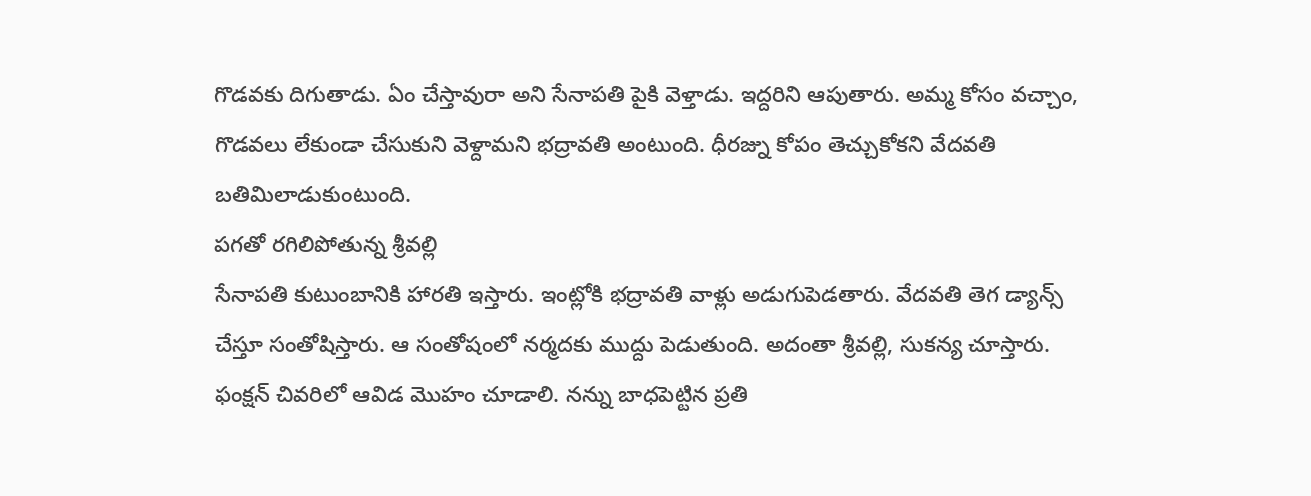గొడవకు దిగుతాడు. ఏం చేస్తావురా అని సేనాపతి పైకి వెళ్తాడు. ఇద్దరిని ఆపుతారు. అమ్మ కోసం వచ్చాం, గొడవలు లేకుండా చేసుకుని వెళ్దామని భద్రావతి అంటుంది. ధీరజ్ను కోపం తెచ్చుకోకని వేదవతి బతిమిలాడుకుంటుంది.
పగతో రగిలిపోతున్న శ్రీవల్లి
సేనాపతి కుటుంబానికి హారతి ఇస్తారు. ఇంట్లోకి భద్రావతి వాళ్లు అడుగుపెడతారు. వేదవతి తెగ డ్యాన్స్ చేస్తూ సంతోషిస్తారు. ఆ సంతోషంలో నర్మదకు ముద్దు పెడుతుంది. అదంతా శ్రీవల్లి, సుకన్య చూస్తారు. ఫంక్షన్ చివరిలో ఆవిడ మొహం చూడాలి. నన్ను బాధపెట్టిన ప్రతి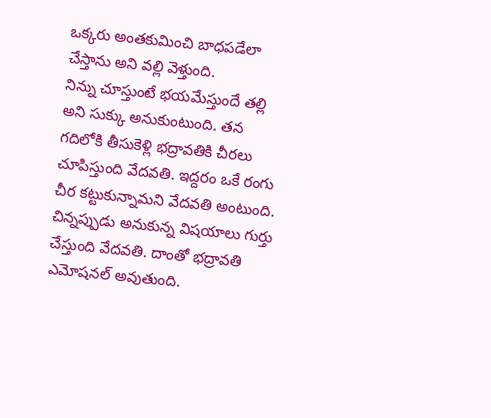ఒక్కరు అంతకుమించి బాధపడేలా చేస్తాను అని వల్లి వెళ్తుంది.
నిన్ను చూస్తుంటే భయమేస్తుందే తల్లి అని సుక్కు అనుకుంటుంది. తన గదిలోకి తీసుకెళ్లి భద్రావతికి చీరలు చూపిస్తుంది వేదవతి. ఇద్దరం ఒకే రంగు చీర కట్టుకున్నామని వేదవతి అంటుంది. చిన్నప్పుడు అనుకున్న విషయాలు గుర్తు చేస్తుంది వేదవతి. దాంతో భద్రావతి ఎమోషనల్ అవుతుంది.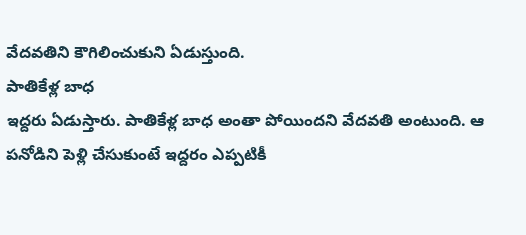వేదవతిని కౌగిలించుకుని ఏడుస్తుంది.
పాతికేళ్ల బాధ
ఇద్దరు ఏడుస్తారు. పాతికేళ్ల బాధ అంతా పోయిందని వేదవతి అంటుంది. ఆ పనోడిని పెళ్లి చేసుకుంటే ఇద్దరం ఎప్పటికీ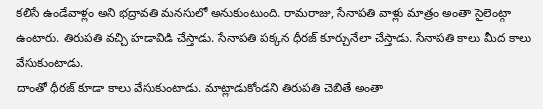కలిసే ఉండేవాళ్లం అని భద్రావతి మనసులో అనుకుంటుంది. రామరాజు, సేనాపతి వాళ్లు మాత్రం అంతా సైలెంట్గా ఉంటారు. తిరుపతి వచ్చి హడావిడి చేస్తాడు. సేనాపతి పక్కన ధీరజ్ కూర్చునేలా చేస్తాడు. సేనాపతి కాలు మీద కాలు వేసుకుంటాడు.
దాంతో ధీరజ్ కూడా కాలు వేసుకుంటాడు. మాట్లాడుకోండని తిరుపతి చెబితే అంతా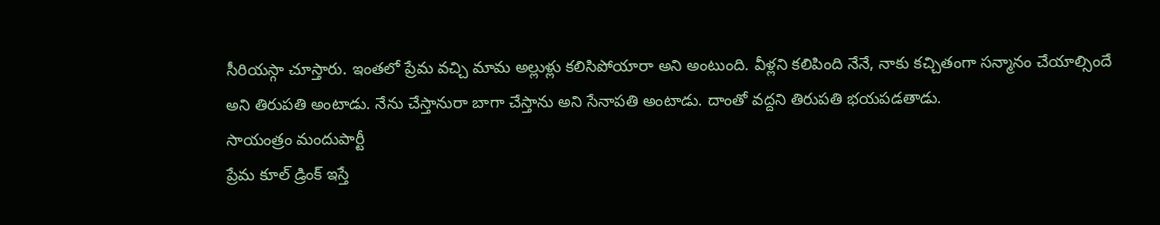సీరియస్గా చూస్తారు. ఇంతలో ప్రేమ వచ్చి మామ అల్లుళ్లు కలిసిపోయారా అని అంటుంది. వీళ్లని కలిపింది నేనే, నాకు కచ్చితంగా సన్మానం చేయాల్సిందే అని తిరుపతి అంటాడు. నేను చేస్తానురా బాగా చేస్తాను అని సేనాపతి అంటాడు. దాంతో వద్దని తిరుపతి భయపడతాడు.
సాయంత్రం మందుపార్టీ
ప్రేమ కూల్ డ్రింక్ ఇస్తే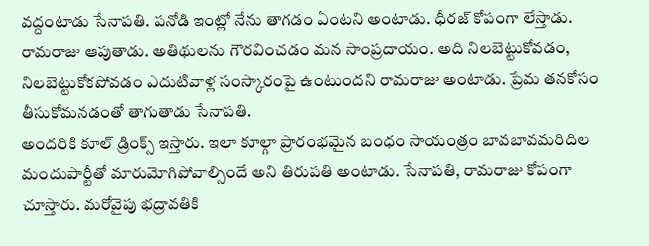వద్దంటాడు సేనాపతి. పనోడి ఇంట్లో నేను తాగడం ఏంటని అంటాడు. ధీరజ్ కోపంగా లేస్తాడు. రామరాజు ఆపుతాడు. అతిథులను గౌరవించడం మన సాంప్రదాయం. అది నిలబెట్టుకోవడం, నిలబెట్టుకోకపోవడం ఎదుటివాళ్ల సంస్కారంపై ఉంటుందని రామరాజు అంటాడు. ప్రేమ తనకోసం తీసుకోమనడంతో తాగుతాడు సేనాపతి.
అందరికి కూల్ డ్రింక్స్ ఇస్తారు. ఇలా కూల్గా ప్రారంభమైన బంధం సాయంత్రం బావబావమరిదిల మందుపార్టీతో మారుమోగిపోవాల్సిందే అని తిరుపతి అంటాడు. సేనాపతి, రామరాజు కోపంగా చూస్తారు. మరోవైపు భద్రావతికి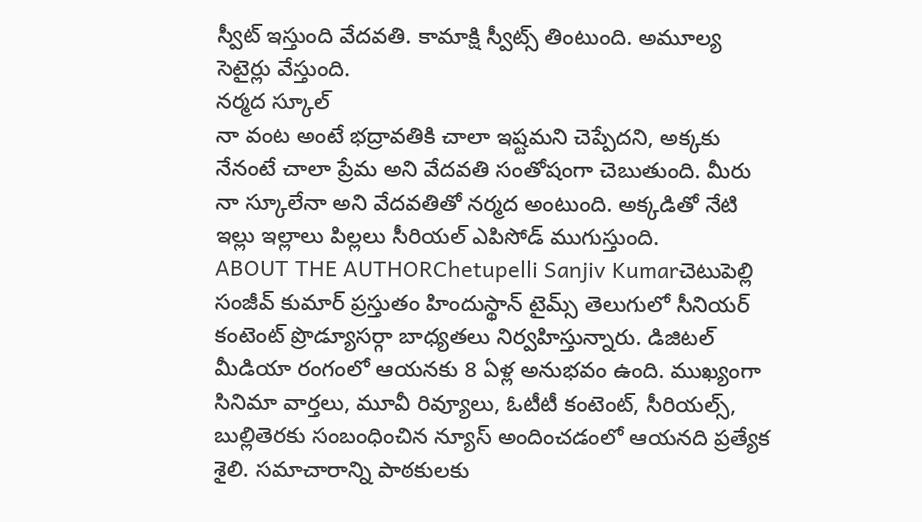స్వీట్ ఇస్తుంది వేదవతి. కామాక్షి స్వీట్స్ తింటుంది. అమూల్య సెటైర్లు వేస్తుంది.
నర్మద స్కూల్
నా వంట అంటే భద్రావతికి చాలా ఇష్టమని చెప్పేదని, అక్కకు నేనంటే చాలా ప్రేమ అని వేదవతి సంతోషంగా చెబుతుంది. మీరు నా స్కూలేనా అని వేదవతితో నర్మద అంటుంది. అక్కడితో నేటి ఇల్లు ఇల్లాలు పిల్లలు సీరియల్ ఎపిసోడ్ ముగుస్తుంది.
ABOUT THE AUTHORChetupelli Sanjiv Kumarచెటుపెల్లి సంజీవ్ కుమార్ ప్రస్తుతం హిందుస్థాన్ టైమ్స్ తెలుగులో సీనియర్ కంటెంట్ ప్రొడ్యూసర్గా బాధ్యతలు నిర్వహిస్తున్నారు. డిజిటల్ మీడియా రంగంలో ఆయనకు 8 ఏళ్ల అనుభవం ఉంది. ముఖ్యంగా సినిమా వార్తలు, మూవీ రివ్యూలు, ఓటీటీ కంటెంట్, సీరియల్స్, బుల్లితెరకు సంబంధించిన న్యూస్ అందించడంలో ఆయనది ప్రత్యేక శైలి. సమాచారాన్ని పాఠకులకు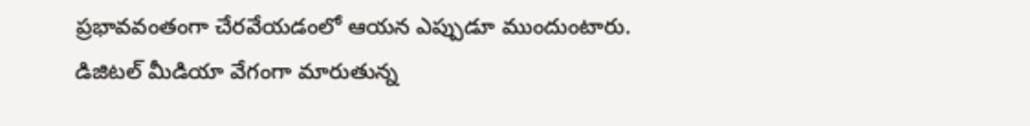ప్రభావవంతంగా చేరవేయడంలో ఆయన ఎప్పుడూ ముందుంటారు. డిజిటల్ మీడియా వేగంగా మారుతున్న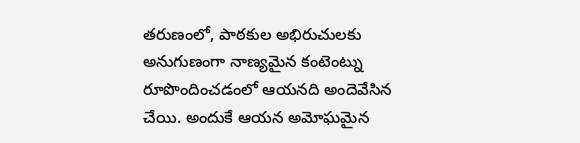తరుణంలో, పాఠకుల అభిరుచులకు అనుగుణంగా నాణ్యమైన కంటెంట్ను రూపొందించడంలో ఆయనది అందెవేసిన చేయి. అందుకే ఆయన అమోఘమైన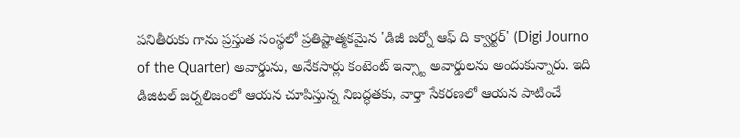పనితీరుకు గాను ప్రస్తుత సంస్థలో ప్రతిష్టాత్మకమైన 'డిజీ జర్నో ఆఫ్ ది క్వార్టర్' (Digi Journo of the Quarter) అవార్డును, అనేకసార్లు కంటెంట్ ఇన్స్టా అవార్డులను అందుకున్నారు. ఇది డిజిటల్ జర్నలిజంలో ఆయన చూపిస్తున్న నిబద్ధతకు, వార్తా సేకరణలో ఆయన పాటించే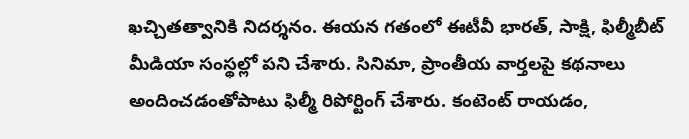ఖచ్చితత్వానికి నిదర్శనం. ఈయన గతంలో ఈటీవీ భారత్, సాక్షి, ఫిల్మీబీట్ మీడియా సంస్థల్లో పని చేశారు. సినిమా, ప్రాంతీయ వార్తలపై కథనాలు అందించడంతోపాటు ఫిల్మీ రిపోర్టింగ్ చేశారు. కంటెంట్ రాయడం,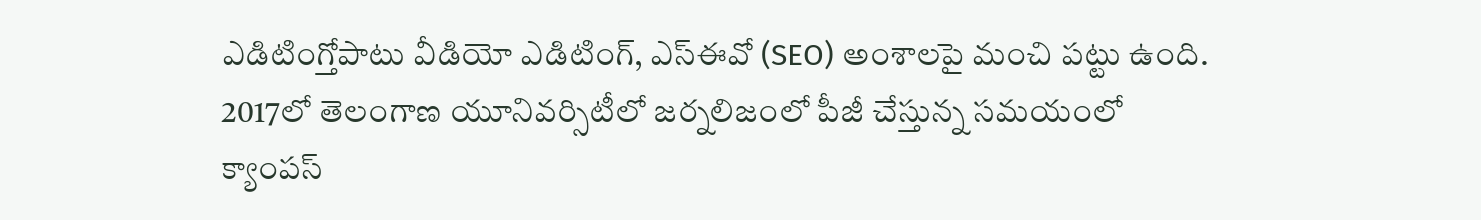ఎడిటింగ్తోపాటు వీడియో ఎడిటింగ్, ఎస్ఈవో (SEO) అంశాలపై మంచి పట్టు ఉంది. 2017లో తెలంగాణ యూనివర్సిటీలో జర్నలిజంలో పీజీ చేస్తున్న సమయంలో క్యాంపస్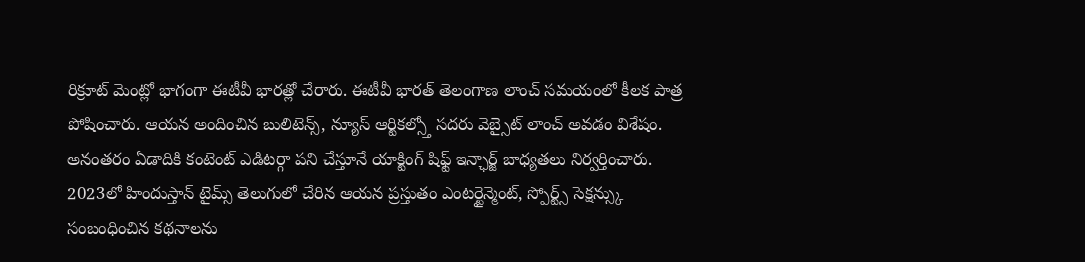రిక్రూట్ మెంట్లో భాగంగా ఈటీవీ భారత్లో చేరారు. ఈటీవీ భారత్ తెలంగాణ లాంచ్ సమయంలో కీలక పాత్ర పోషించారు. ఆయన అందించిన బులిటెన్స్, న్యూస్ ఆర్టికల్స్తో సదరు వెబ్సైట్ లాంచ్ అవడం విశేషం. అనంతరం ఏడాదికి కంటెంట్ ఎడిటర్గా పని చేస్తూనే యాక్టింగ్ షిఫ్ట్ ఇన్ఛార్జ్ బాధ్యతలు నిర్వర్తించారు. 2023లో హిందుస్తాన్ టైమ్స్ తెలుగులో చేరిన ఆయన ప్రస్తుతం ఎంటర్టైన్మెంట్, స్పోర్ట్స్ సెక్షన్స్కు సంబంధించిన కథనాలను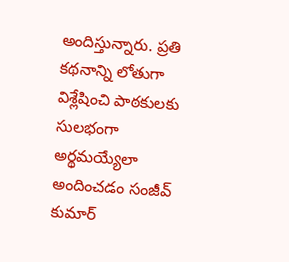అందిస్తున్నారు. ప్రతి కథనాన్ని లోతుగా విశ్లేషించి పాఠకులకు సులభంగా అర్థమయ్యేలా అందించడం సంజీవ్ కుమార్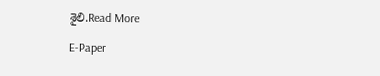శైలి.Read More

E-Paper